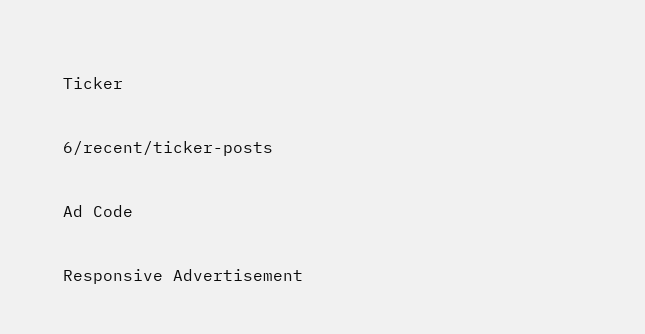Ticker

6/recent/ticker-posts

Ad Code

Responsive Advertisement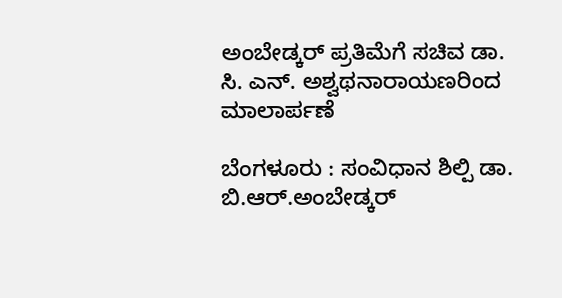ಅಂಬೇಡ್ಕರ್ ಪ್ರತಿಮೆಗೆ ಸಚಿವ ಡಾ. ಸಿ. ಎನ್. ಅಶ್ವಥನಾರಾಯಣರಿಂದ ಮಾಲಾರ್ಪಣೆ

ಬೆಂಗಳೂರು : ಸಂವಿಧಾನ ಶಿಲ್ಪಿ ಡಾ. ಬಿ.ಆರ್.ಅಂಬೇಡ್ಕರ್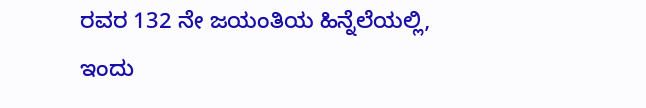ರವರ 132 ನೇ ಜಯಂತಿಯ ಹಿನ್ನೆಲೆಯಲ್ಲಿ,  ಇಂದು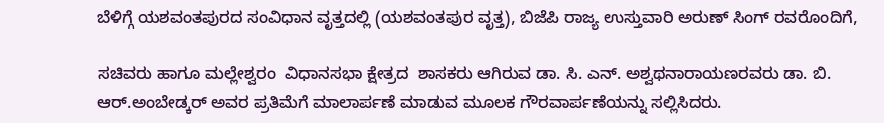ಬೆಳಿಗ್ಗೆ ಯಶವಂತಪುರದ ಸಂವಿಧಾನ ವೃತ್ತದಲ್ಲಿ (ಯಶವಂತಪುರ ವೃತ್ತ), ಬಿಜೆಪಿ ರಾಜ್ಯ ಉಸ್ತುವಾರಿ ಅರುಣ್ ಸಿಂಗ್ ರವರೊಂದಿಗೆ,

ಸಚಿವರು ಹಾಗೂ ಮಲ್ಲೇಶ್ವರಂ  ವಿಧಾನಸಭಾ ಕ್ಷೇತ್ರದ  ಶಾಸಕರು ಆಗಿರುವ ಡಾ. ಸಿ. ಎನ್. ಅಶ್ವಥನಾರಾಯಣರವರು ಡಾ. ಬಿ. ಆರ್.ಅಂಬೇಡ್ಕರ್ ಅವರ ಪ್ರತಿಮೆಗೆ ಮಾಲಾರ್ಪಣೆ ಮಾಡುವ ಮೂಲಕ ಗೌರವಾರ್ಪಣೆಯನ್ನು ಸಲ್ಲಿಸಿದರು.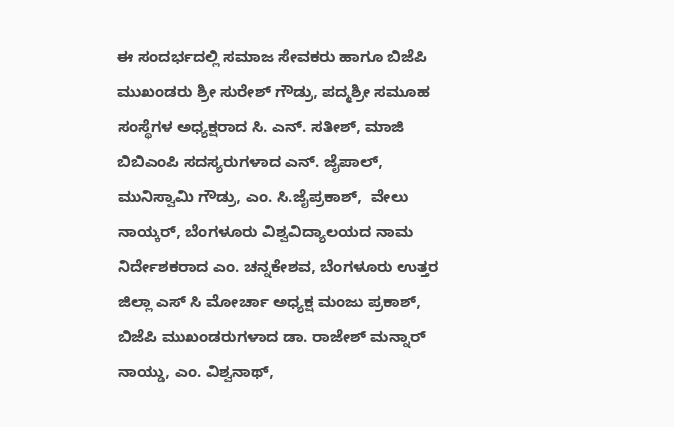ಈ ಸಂದರ್ಭದಲ್ಲಿ ಸಮಾಜ ಸೇವಕರು ಹಾಗೂ ಬಿಜೆಪಿ ಮುಖಂಡರು ಶ್ರೀ ಸುರೇಶ್ ಗೌಡ್ರು, ಪದ್ಮಶ್ರೀ ಸಮೂಹ ಸಂಸ್ಥೆಗಳ ಅಧ್ಯಕ್ಷರಾದ ಸಿ. ಎನ್. ಸತೀಶ್, ಮಾಜಿ ಬಿಬಿಎಂಪಿ ಸದಸ್ಯರುಗಳಾದ ಎನ್. ಜೈಪಾಲ್, ಮುನಿಸ್ವಾಮಿ ಗೌಡ್ರು, ಎಂ. ಸಿ.ಜೈಪ್ರಕಾಶ್,  ವೇಲು ನಾಯ್ಕರ್, ಬೆಂಗಳೂರು ವಿಶ್ವವಿದ್ಯಾಲಯದ ನಾಮ ನಿರ್ದೇಶಕರಾದ ಎಂ. ಚನ್ನಕೇಶವ, ಬೆಂಗಳೂರು ಉತ್ತರ ಜಿಲ್ಲಾ ಎಸ್ ಸಿ ಮೋರ್ಚಾ ಅಧ್ಯಕ್ಷ ಮಂಜು ಪ್ರಕಾಶ್, ಬಿಜೆಪಿ ಮುಖಂಡರುಗಳಾದ ಡಾ. ರಾಜೇಶ್ ಮನ್ನಾರ್ ನಾಯ್ಡು, ಎಂ. ವಿಶ್ವನಾಥ್,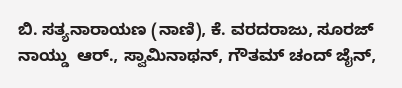ಬಿ. ಸತ್ಯನಾರಾಯಣ (ನಾಣಿ), ಕೆ. ವರದರಾಜು, ಸೂರಜ್ ನಾಯ್ಡು  ಆರ್., ಸ್ವಾಮಿನಾಥನ್, ಗೌತಮ್ ಚಂದ್ ಜೈನ್,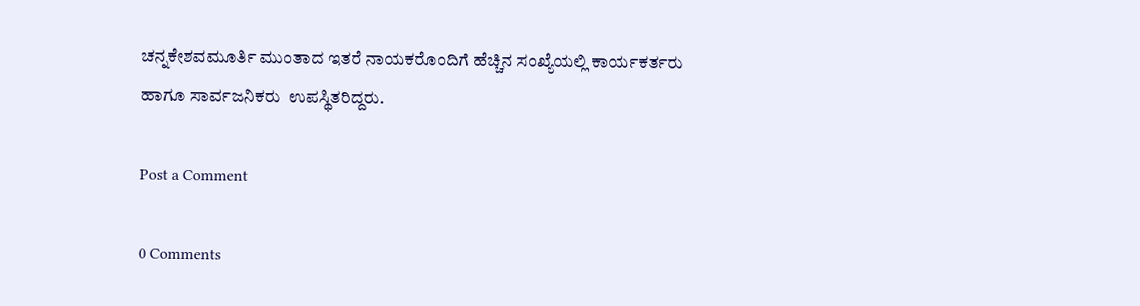ಚನ್ನಕೇಶವಮೂರ್ತಿ ಮುಂತಾದ ಇತರೆ ನಾಯಕರೊಂದಿಗೆ ಹೆಚ್ಚಿನ ಸಂಖ್ಯೆಯಲ್ಲಿ ಕಾರ್ಯಕರ್ತರು ಹಾಗೂ ಸಾರ್ವಜನಿಕರು  ಉಪಸ್ಥಿತರಿದ್ದರು.

Post a Comment

0 Comments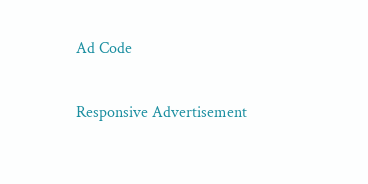Ad Code

Responsive Advertisement